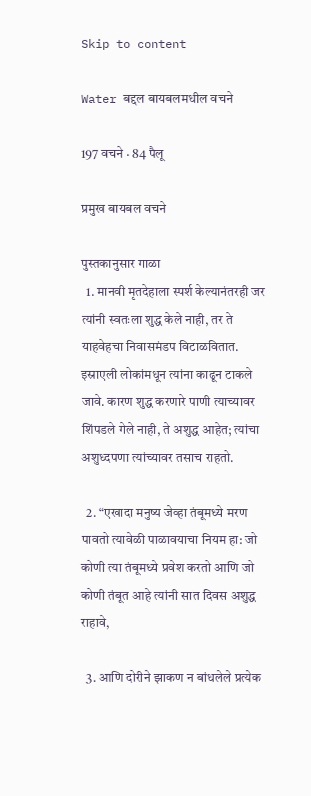Skip to content

Water बद्दल बायबलमधील वचने

197 वचने · 84 पैलू

प्रमुख बायबल वचने

पुस्तकानुसार गाळा
  1. मानवी मृतदेहाला स्पर्श केल्यानंतरही जर त्यांनी स्वतःला शुद्ध केले नाही, तर ते याहवेहचा निवासमंडप विटाळवितात. इस्राएली लोकांमधून त्यांना काढून टाकले जावे. कारण शुद्ध करणारे पाणी त्याच्यावर शिंपडले गेले नाही, ते अशुद्ध आहेत; त्यांचा अशुध्दपणा त्यांच्यावर तसाच राहतो.

  2. “एखादा मनुष्य जेव्हा तंबूमध्ये मरण पावतो त्यावेळी पाळावयाचा नियम हा: जो कोणी त्या तंबूमध्ये प्रवेश करतो आणि जो कोणी तंबूत आहे त्यांनी सात दिवस अशुद्ध राहावे,

  3. आणि दोरीने झाकण न बांधलेले प्रत्येक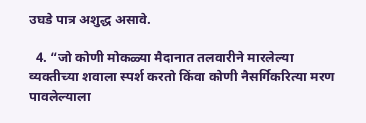उघडे पात्र अशुद्ध असावे.

  4. “जो कोणी मोकळ्या मैदानात तलवारीने मारलेल्या व्यक्तीच्या शवाला स्पर्श करतो किंवा कोणी नैसर्गिकरित्या मरण पावलेल्याला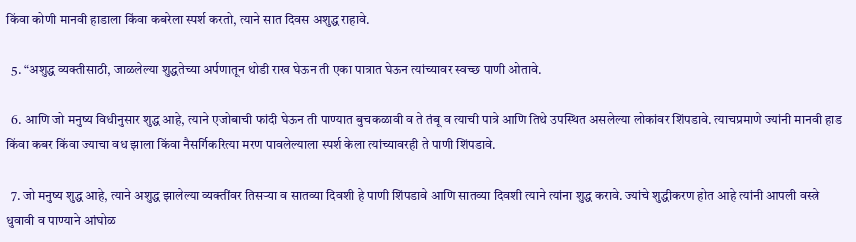किंवा कोणी मानवी हाडाला किंवा कबरेला स्पर्श करतो, त्याने सात दिवस अशुद्ध राहावे.

  5. “अशुद्ध व्यक्तीसाठी, जाळलेल्या शुद्धतेच्या अर्पणातून थोडी राख घेऊन ती एका पात्रात घेऊन त्यांच्यावर स्वच्छ पाणी ओतावे.

  6. आणि जो मनुष्य विधीनुसार शुद्ध आहे, त्याने एजोबाची फांदी घेऊन ती पाण्यात बुचकळावी व ते तंबू व त्याची पात्रे आणि तिथे उपस्थित असलेल्या लोकांवर शिंपडावे. त्याचप्रमाणे ज्यांनी मानवी हाड किंवा कबर किंवा ज्याचा वध झाला किंवा नैसर्गिकरित्या मरण पावलेल्याला स्पर्श केला त्यांच्यावरही ते पाणी शिंपडावे.

  7. जो मनुष्य शुद्ध आहे, त्याने अशुद्ध झालेल्या व्यक्तींवर तिसर्‍या व सातव्या दिवशी हे पाणी शिंपडावे आणि सातव्या दिवशी त्याने त्यांना शुद्ध करावे. ज्यांचे शुद्धीकरण होत आहे त्यांनी आपली वस्त्रे धुवावी व पाण्याने आंघोळ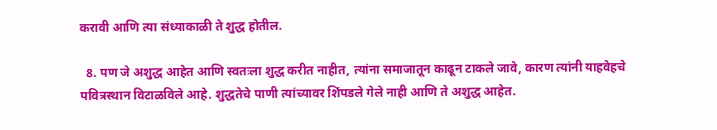करावी आणि त्या संध्याकाळी ते शुद्ध होतील.

  8. पण जे अशुद्ध आहेत आणि स्वतःला शुद्ध करीत नाहीत, त्यांना समाजातून काढून टाकले जावे, कारण त्यांनी याहवेहचे पवित्रस्थान विटाळविले आहे. शुद्धतेचे पाणी त्यांच्यावर शिंपडले गेले नाही आणि ते अशुद्ध आहेत.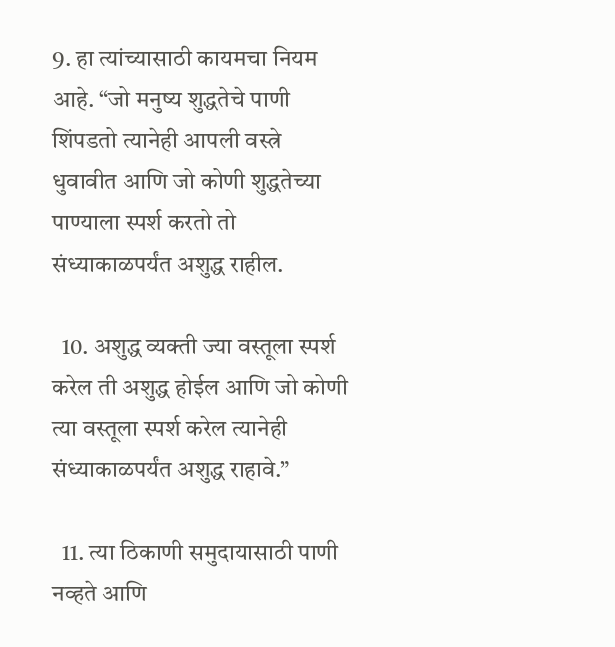9. हा त्यांच्यासाठी कायमचा नियम आहे. “जो मनुष्य शुद्धतेचे पाणी शिंपडतो त्यानेही आपली वस्त्रे धुवावीत आणि जो कोणी शुद्धतेच्या पाण्याला स्पर्श करतो तो संध्याकाळपर्यंत अशुद्ध राहील.

  10. अशुद्ध व्यक्ती ज्या वस्तूला स्पर्श करेल ती अशुद्ध होईल आणि जो कोणी त्या वस्तूला स्पर्श करेल त्यानेही संध्याकाळपर्यंत अशुद्ध राहावे.”

  11. त्या ठिकाणी समुदायासाठी पाणी नव्हते आणि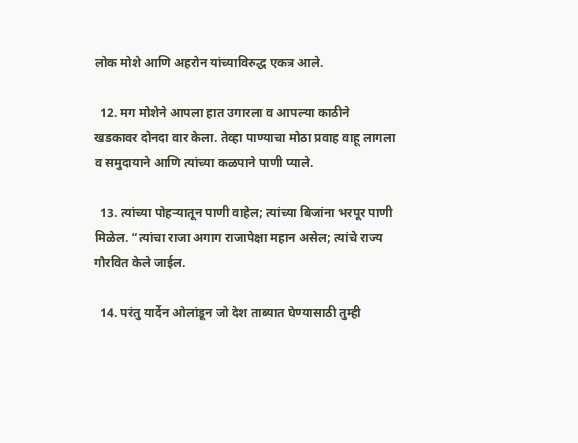लोक मोशे आणि अहरोन यांच्याविरुद्ध एकत्र आले.

  12. मग मोशेने आपला हात उगारला व आपल्या काठीने खडकावर दोनदा वार केला. तेव्हा पाण्याचा मोठा प्रवाह वाहू लागला व समुदायाने आणि त्यांच्या कळपाने पाणी प्याले.

  13. त्यांच्या पोहर्‍यातून पाणी वाहेल; त्यांच्या बिजांना भरपूर पाणी मिळेल. “त्यांचा राजा अगाग राजापेक्षा महान असेल; त्यांचे राज्य गौरवित केले जाईल.

  14. परंतु यार्देन ओलांडून जो देश ताब्यात घेण्यासाठी तुम्ही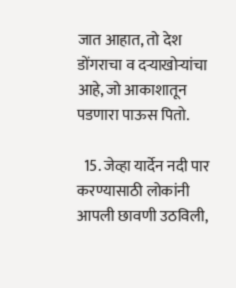जात आहात, तो देश डोंगराचा व दर्‍याखोर्‍यांचा आहे, जो आकाशातून पडणारा पाऊस पितो.

  15. जेव्हा यार्देन नदी पार करण्यासाठी लोकांनी आपली छावणी उठविली,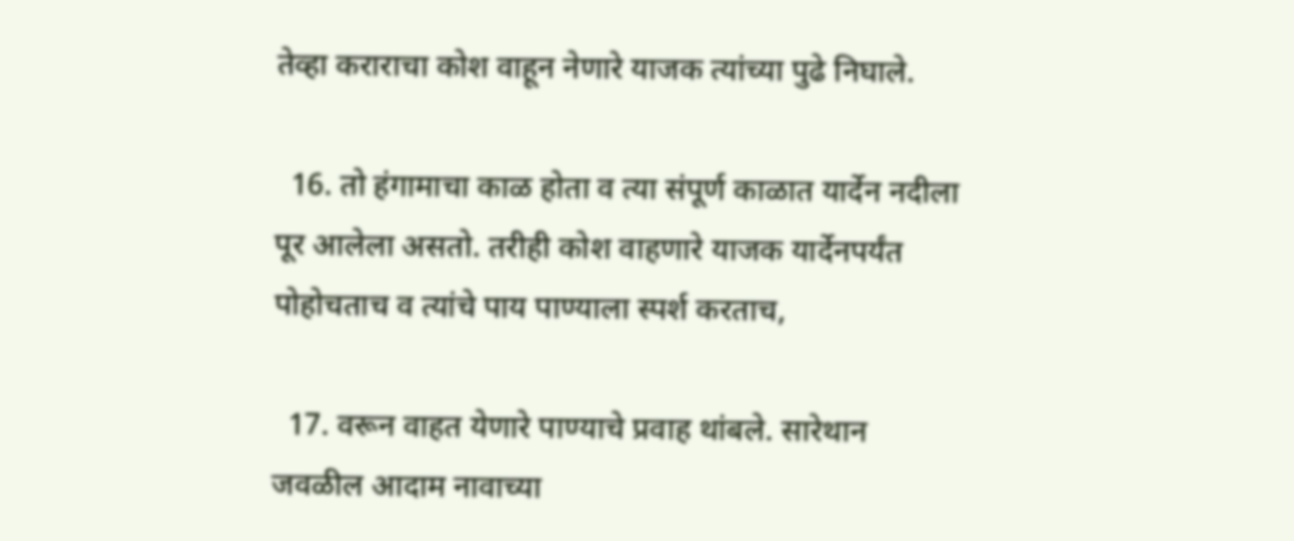तेव्हा कराराचा कोश वाहून नेणारे याजक त्यांच्या पुढे निघाले.

  16. तो हंगामाचा काळ होता व त्या संपूर्ण काळात यार्देन नदीला पूर आलेला असतो. तरीही कोश वाहणारे याजक यार्देनपर्यंत पोहोचताच व त्यांचे पाय पाण्याला स्पर्श करताच,

  17. वरून वाहत येणारे पाण्याचे प्रवाह थांबले. सारेथान जवळील आदाम नावाच्या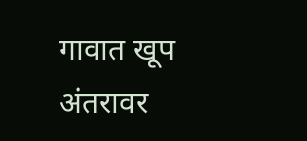गावात खूप अंतरावर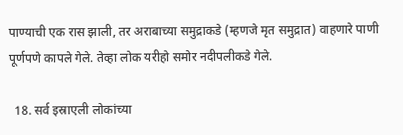पाण्याची एक रास झाली, तर अराबाच्या समुद्राकडे (म्हणजे मृत समुद्रात) वाहणारे पाणी पूर्णपणे कापले गेले. तेव्हा लोक यरीहो समोर नदीपलीकडे गेले.

  18. सर्व इस्राएली लोकांच्या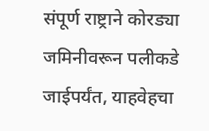संपूर्ण राष्ट्राने कोरड्या जमिनीवरून पलीकडे जाईपर्यंत, याहवेहचा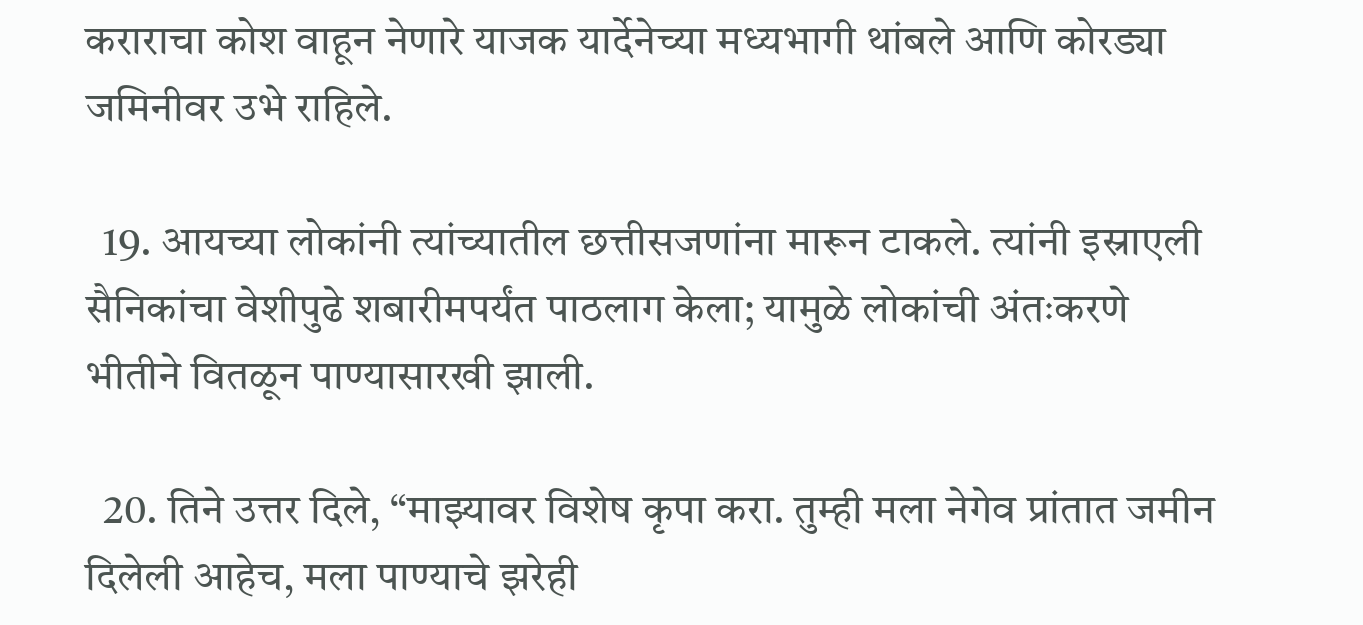कराराचा कोश वाहून नेणारे याजक यार्देनेच्या मध्यभागी थांबले आणि कोरड्या जमिनीवर उभे राहिले.

  19. आयच्या लोकांनी त्यांच्यातील छत्तीसजणांना मारून टाकले. त्यांनी इस्राएली सैनिकांचा वेशीपुढे शबारीमपर्यंत पाठलाग केला; यामुळे लोकांची अंतःकरणे भीतीने वितळून पाण्यासारखी झाली.

  20. तिने उत्तर दिले, “माझ्यावर विशेष कृपा करा. तुम्ही मला नेगेव प्रांतात जमीन दिलेली आहेच, मला पाण्याचे झरेही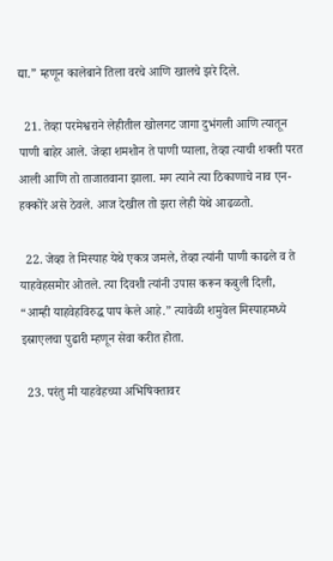द्या.” म्हणून कालेबाने तिला वरचे आणि खालचे झरे दिले.

  21. तेव्हा परमेश्वराने लेहीतील खोलगट जागा दुभंगली आणि त्यातून पाणी बाहेर आले. जेव्हा शमशोन ते पाणी प्याला, तेव्हा त्याची शक्ती परत आली आणि तो ताजातवाना झाला. मग त्याने त्या ठिकाणाचे नाव एन-हक्कोरे असे ठेवले. आज देखील तो झरा लेही येथे आढळतो.

  22. जेव्हा ते मिस्पाह येथे एकत्र जमले, तेव्हा त्यांनी पाणी काढले व ते याहवेहसमोर ओतले. त्या दिवशी त्यांनी उपास करून कबुली दिली, “आम्ही याहवेहविरुद्ध पाप केले आहे.” त्यावेळी शमुवेल मिस्पाहमध्ये इस्राएलचा पुढारी म्हणून सेवा करीत होता.

  23. परंतु मी याहवेहच्या अभिषिक्तावर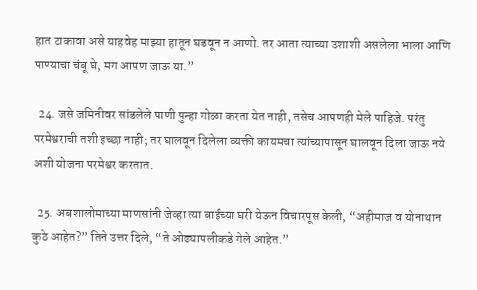हात टाकावा असे याहवेह माझ्या हातून घडवून न आणो. तर आता त्याच्या उशाशी असलेला भाला आणि पाण्याचा चंबू घे, मग आपण जाऊ या.”

  24. जसे जमिनीवर सांडलेले पाणी पुन्हा गोळा करता येत नाही, तसेच आपणही मेले पाहिजे. परंतु परमेश्वराची तशी इच्छा नाही; तर घालवून दिलेला व्यक्ती कायमचा त्यांच्यापासून घालवून दिला जाऊ नये अशी योजना परमेश्वर करतात.

  25. अबशालोमाच्या माणसांनी जेव्हा त्या बाईच्या घरी येऊन विचारपूस केली, “अहीमाज व योनाथान कुठे आहेत?” तिने उत्तर दिले, “ते ओढ्यापलीकडे गेले आहेत.”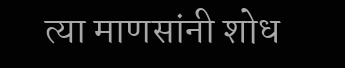त्या माणसांनी शोध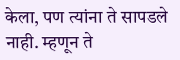केला, पण त्यांना ते सापडले नाही. म्हणून ते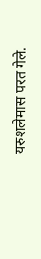यरुशलेमास परत गेले.